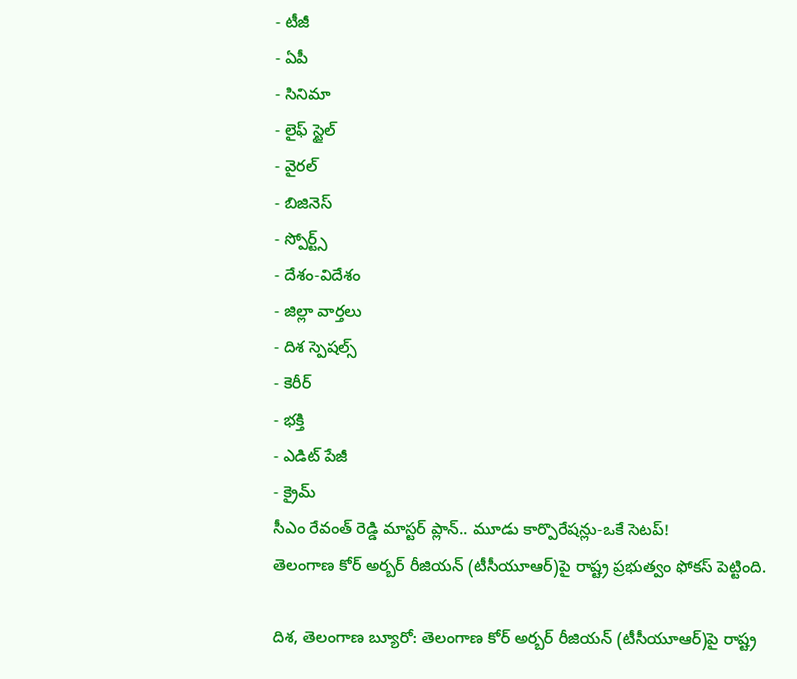- టీజీ
- ఏపీ
- సినిమా
- లైఫ్ స్టైల్
- వైరల్
- బిజినెస్
- స్పోర్ట్స్
- దేశం-విదేశం
- జిల్లా వార్తలు
- దిశ స్పెషల్స్
- కెరీర్
- భక్తి
- ఎడిట్ పేజీ
- క్రైమ్
సీఎం రేవంత్ రెడ్డి మాస్టర్ ప్లాన్.. మూడు కార్పొరేషన్లు-ఒకే సెటప్!
తెలంగాణ కోర్ అర్బర్ రీజియన్ (టీసీయూఆర్)పై రాష్ట్ర ప్రభుత్వం ఫోకస్ పెట్టింది.

దిశ, తెలంగాణ బ్యూరో: తెలంగాణ కోర్ అర్బర్ రీజియన్ (టీసీయూఆర్)పై రాష్ట్ర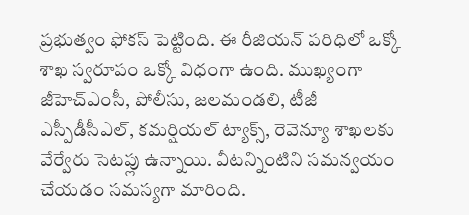ప్రభుత్వం ఫోకస్ పెట్టింది. ఈ రీజియన్ పరిధిలో ఒక్కో శాఖ స్వరూపం ఒక్కో విధంగా ఉంది. ముఖ్యంగా జీహెచ్ఎంసీ, పోలీసు, జలమండలి, టీజీ ఎస్పీడీసీఎల్, కమర్షియల్ ట్యాక్స్, రెవెన్యూ శాఖలకు వేర్వేరు సెటప్లు ఉన్నాయి. వీటన్నింటిని సమన్వయం చేయడం సమస్యగా మారింది.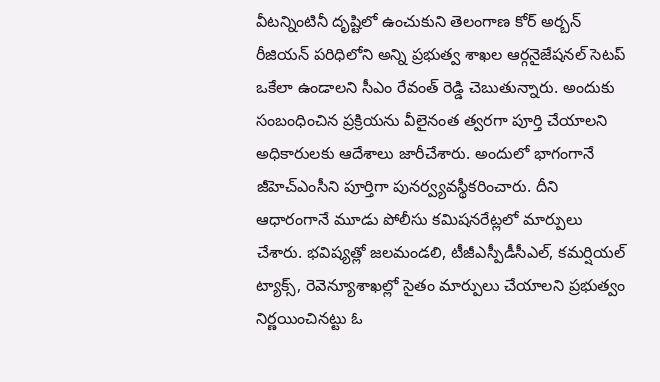వీటన్నింటినీ దృష్టిలో ఉంచుకుని తెలంగాణ కోర్ అర్బన్ రీజియన్ పరిధిలోని అన్ని ప్రభుత్వ శాఖల ఆర్గనైజేషనల్ సెటప్ ఒకేలా ఉండాలని సీఎం రేవంత్ రెడ్డి చెబుతున్నారు. అందుకు సంబంధించిన ప్రక్రియను వీలైనంత త్వరగా పూర్తి చేయాలని అధికారులకు ఆదేశాలు జారీచేశారు. అందులో భాగంగానే జీహెచ్ఎంసీని పూర్తిగా పునర్వ్యవస్థీకరించారు. దీని ఆధారంగానే మూడు పోలీసు కమిషనరేట్లలో మార్పులు చేశారు. భవిష్యత్లో జలమండలి, టీజీఎస్పీడీసీఎల్, కమర్షియల్ ట్యాక్స్, రెవెన్యూశాఖల్లో సైతం మార్పులు చేయాలని ప్రభుత్వం నిర్ణయించినట్టు ఓ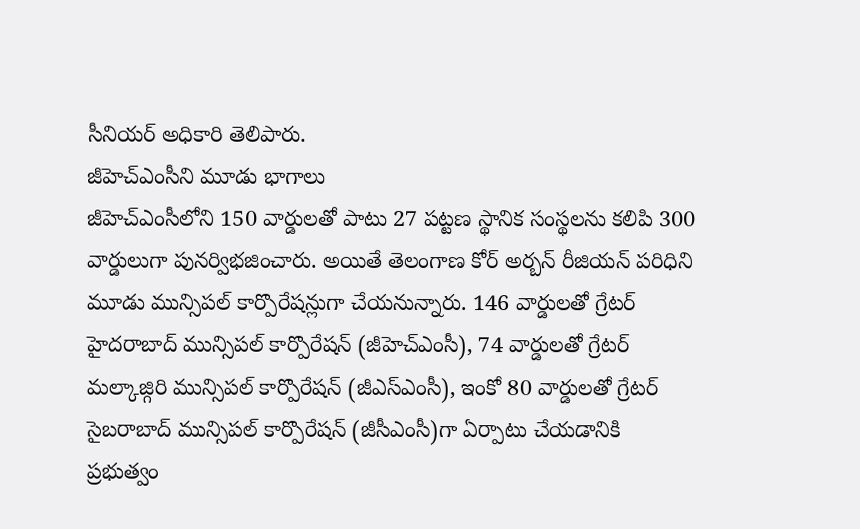సీనియర్ అధికారి తెలిపారు.
జీహెచ్ఎంసీని మూడు భాగాలు
జీహెచ్ఎంసీలోని 150 వార్డులతో పాటు 27 పట్టణ స్థానిక సంస్థలను కలిపి 300 వార్డులుగా పునర్విభజించారు. అయితే తెలంగాణ కోర్ అర్బన్ రీజియన్ పరిధిని మూడు మున్సిపల్ కార్పొరేషన్లుగా చేయనున్నారు. 146 వార్డులతో గ్రేటర్ హైదరాబాద్ మున్సిపల్ కార్పొరేషన్ (జీహెచ్ఎంసీ), 74 వార్డులతో గ్రేటర్ మల్కాజ్గిరి మున్సిపల్ కార్పొరేషన్ (జీఎస్ఎంసీ), ఇంకో 80 వార్డులతో గ్రేటర్ సైబరాబాద్ మున్సిపల్ కార్పొరేషన్ (జీసీఎంసీ)గా ఏర్పాటు చేయడానికి ప్రభుత్వం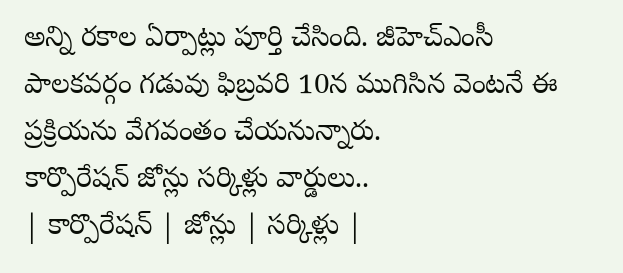అన్ని రకాల ఏర్పాట్లు పూర్తి చేసింది. జీహెచ్ఎంసీ పాలకవర్గం గడువు ఫిబ్రవరి 10న ముగిసిన వెంటనే ఈ ప్రక్రియను వేగవంతం చేయనున్నారు.
కార్పొరేషన్ జోన్లు సర్కిళ్లు వార్డులు..
| కార్పొరేషన్ | జోన్లు | సర్కిళ్లు |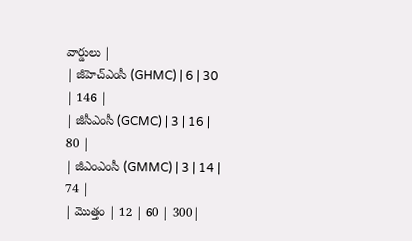వార్డులు |
| జీహెచ్ఎంసీ (GHMC) | 6 | 30 | 146 |
| జీసీఎంసీ (GCMC) | 3 | 16 | 80 |
| జీఎంఎంసీ (GMMC) | 3 | 14 | 74 |
| మొత్తం | 12 | 60 | 300|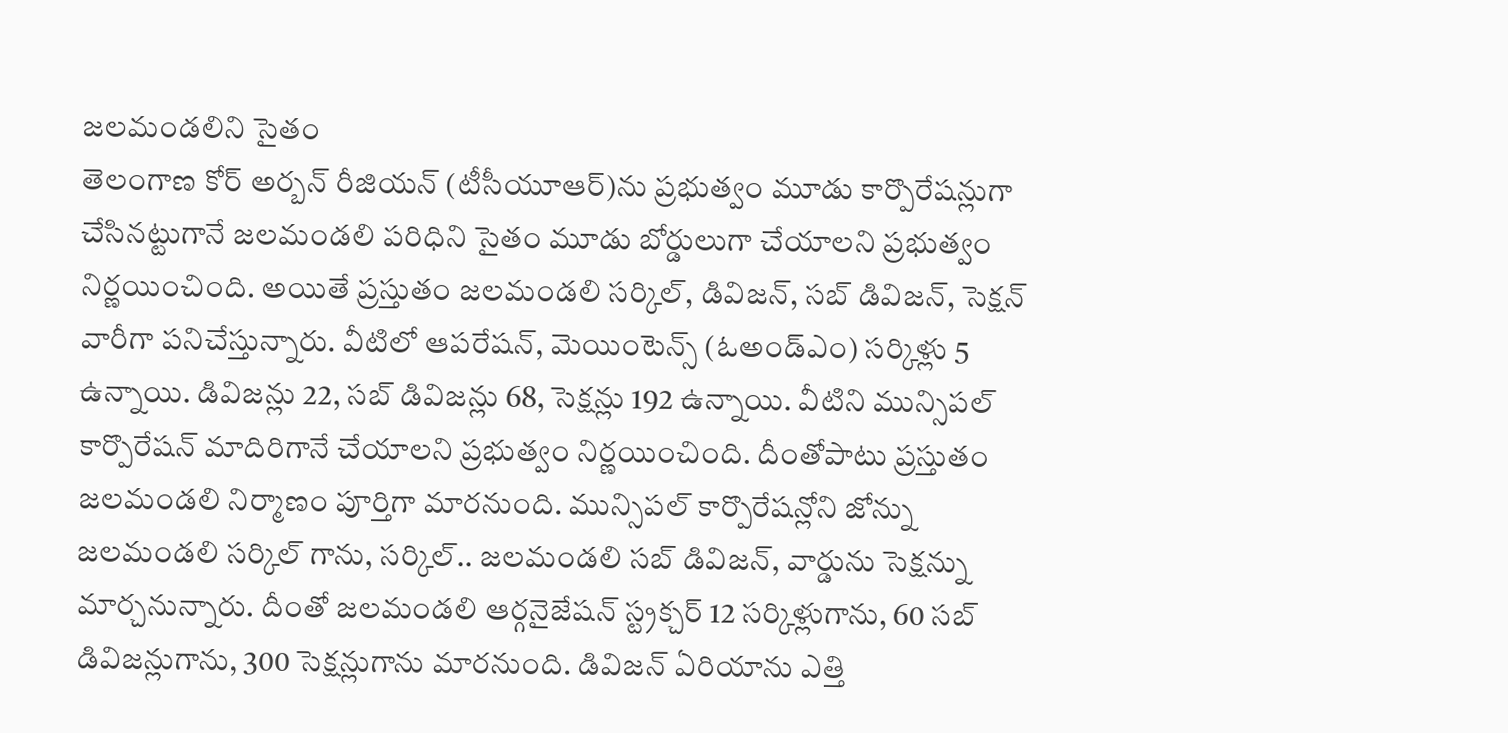జలమండలిని సైతం
తెలంగాణ కోర్ అర్బన్ రీజియన్ (టీసీయూఆర్)ను ప్రభుత్వం మూడు కార్పొరేషన్లుగా చేసినట్టుగానే జలమండలి పరిధిని సైతం మూడు బోర్డులుగా చేయాలని ప్రభుత్వం నిర్ణయించింది. అయితే ప్రస్తుతం జలమండలి సర్కిల్, డివిజన్, సబ్ డివిజన్, సెక్షన్ వారీగా పనిచేస్తున్నారు. వీటిలో ఆపరేషన్, మెయింటెన్స్ (ఓఅండ్ఎం) సర్కిళ్లు 5 ఉన్నాయి. డివిజన్లు 22, సబ్ డివిజన్లు 68, సెక్షన్లు 192 ఉన్నాయి. వీటిని మున్సిపల్ కార్పొరేషన్ మాదిరిగానే చేయాలని ప్రభుత్వం నిర్ణయించింది. దీంతోపాటు ప్రస్తుతం జలమండలి నిర్మాణం పూర్తిగా మారనుంది. మున్సిపల్ కార్పొరేషన్లోని జోన్ను జలమండలి సర్కిల్ గాను, సర్కిల్.. జలమండలి సబ్ డివిజన్, వార్డును సెక్షన్ను మార్చనున్నారు. దీంతో జలమండలి ఆర్గనైజేషన్ స్ట్రక్చర్ 12 సర్కిళ్లుగాను, 60 సబ్ డివిజన్లుగాను, 300 సెక్షన్లుగాను మారనుంది. డివిజన్ ఏరియాను ఎత్తి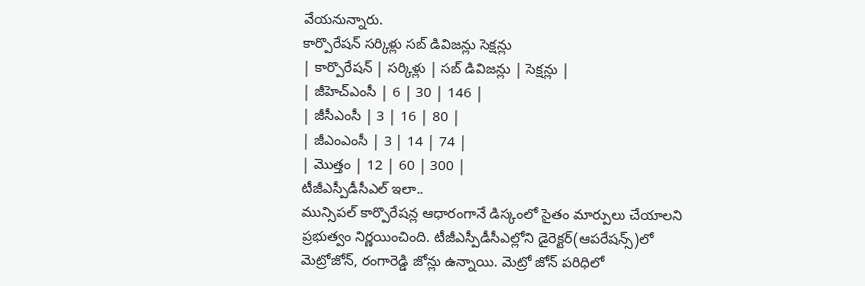వేయనున్నారు.
కార్పొరేషన్ సర్కిళ్లు సబ్ డివిజన్లు సెక్షన్లు
| కార్పొరేషన్ | సర్కిళ్లు | సబ్ డివిజన్లు | సెక్షన్లు |
| జీహెచ్ఎంసీ | 6 | 30 | 146 |
| జీసీఎంసీ | 3 | 16 | 80 |
| జీఎంఎంసీ | 3 | 14 | 74 |
| మొత్తం | 12 | 60 | 300 |
టీజీఎస్పీడీసీఎల్ ఇలా..
మున్సిపల్ కార్పొరేషన్ల ఆధారంగానే డిస్కంలో సైతం మార్పులు చేయాలని ప్రభుత్వం నిర్ణయించింది. టీజీఎస్పీడీసీఎల్లోని డైరెక్టర్(ఆపరేషన్స్)లో మెట్రోజోన్, రంగారెడ్డి జోన్లు ఉన్నాయి. మెట్రో జోన్ పరిధిలో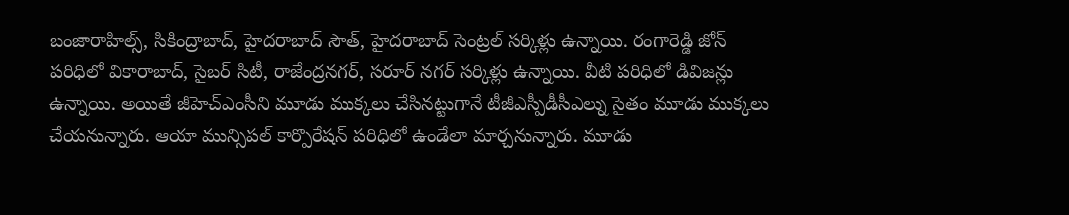బంజారాహిల్స్, సికింద్రాబాద్, హైదరాబాద్ సౌత్, హైదరాబాద్ సెంట్రల్ సర్కిళ్లు ఉన్నాయి. రంగారెడ్డి జోన్ పరిధిలో వికారాబాద్, సైబర్ సిటీ, రాజేంద్రనగర్, సరూర్ నగర్ సర్కిళ్లు ఉన్నాయి. వీటి పరిధిలో డివిజన్లు ఉన్నాయి. అయితే జీహెచ్ఎంసీని మూడు ముక్కలు చేసినట్టుగానే టీజీఎస్పీడీసీఎల్ను సైతం మూడు ముక్కలు చేయనున్నారు. ఆయా మున్సిపల్ కార్పొరేషన్ పరిధిలో ఉండేలా మార్చనున్నారు. మూడు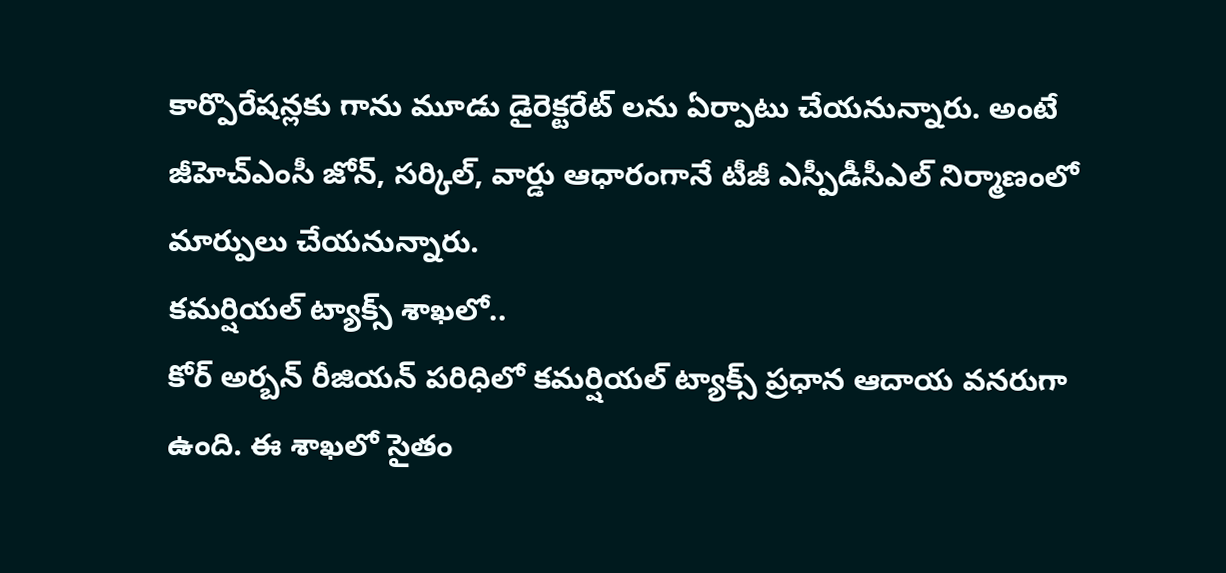కార్పొరేషన్లకు గాను మూడు డైరెక్టరేట్ లను ఏర్పాటు చేయనున్నారు. అంటే జీహెచ్ఎంసీ జోన్, సర్కిల్, వార్డు ఆధారంగానే టీజీ ఎస్పీడీసీఎల్ నిర్మాణంలో మార్పులు చేయనున్నారు.
కమర్షియల్ ట్యాక్స్ శాఖలో..
కోర్ అర్బన్ రీజియన్ పరిధిలో కమర్షియల్ ట్యాక్స్ ప్రధాన ఆదాయ వనరుగా ఉంది. ఈ శాఖలో సైతం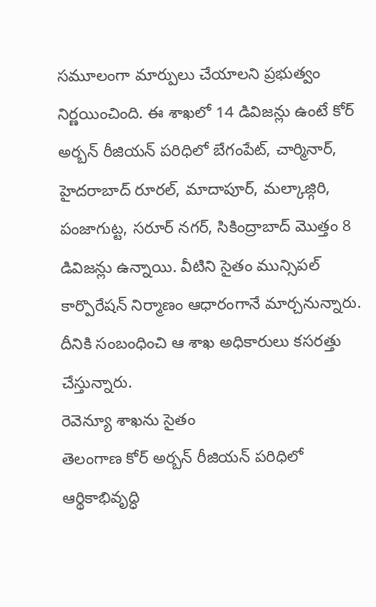సమూలంగా మార్పులు చేయాలని ప్రభుత్వం నిర్ణయించింది. ఈ శాఖలో 14 డివిజన్లు ఉంటే కోర్ అర్బన్ రీజియన్ పరిధిలో బేగంపేట్, చార్మినార్, హైదరాబాద్ రూరల్, మాదాపూర్, మల్కాజ్గిరి, పంజాగుట్ట, సరూర్ నగర్, సికింద్రాబాద్ మొత్తం 8 డివిజన్లు ఉన్నాయి. వీటిని సైతం మున్సిపల్ కార్పొరేషన్ నిర్మాణం ఆధారంగానే మార్చనున్నారు. దీనికి సంబంధించి ఆ శాఖ అధికారులు కసరత్తు చేస్తున్నారు.
రెవెన్యూ శాఖను సైతం
తెలంగాణ కోర్ అర్బన్ రీజియన్ పరిధిలో ఆర్థికాభివృద్ధి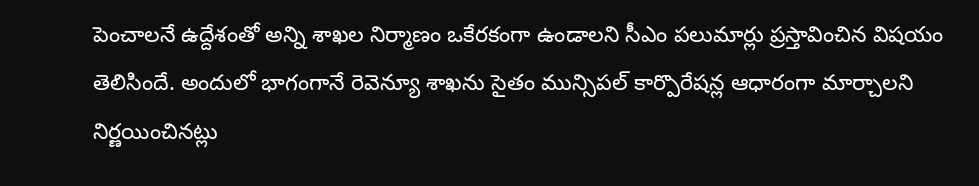పెంచాలనే ఉద్దేశంతో అన్ని శాఖల నిర్మాణం ఒకేరకంగా ఉండాలని సీఎం పలుమార్లు ప్రస్తావించిన విషయం తెలిసిందే. అందులో భాగంగానే రెవెన్యూ శాఖను సైతం మున్సిపల్ కార్పొరేషన్ల ఆధారంగా మార్చాలని నిర్ణయించినట్లు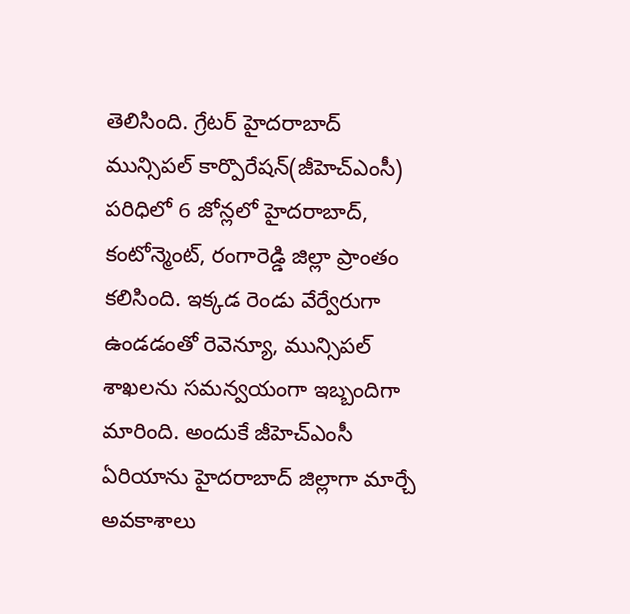తెలిసింది. గ్రేటర్ హైదరాబాద్ మున్సిపల్ కార్పొరేషన్(జీహెచ్ఎంసీ) పరిధిలో 6 జోన్లలో హైదరాబాద్, కంటోన్మెంట్, రంగారెడ్డి జిల్లా ప్రాంతం కలిసింది. ఇక్కడ రెండు వేర్వేరుగా ఉండడంతో రెవెన్యూ, మున్సిపల్ శాఖలను సమన్వయంగా ఇబ్బందిగా మారింది. అందుకే జీహెచ్ఎంసీ ఏరియాను హైదరాబాద్ జిల్లాగా మార్చే అవకాశాలు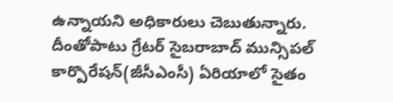ఉన్నాయని అధికారులు చెబుతున్నారు. దీంతోపాటు గ్రేటర్ సైబరాబాద్ మున్సిపల్ కార్పొరేషన్(జీసీఎంసీ) ఏరియాలో సైతం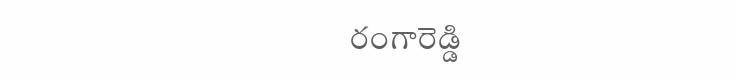రంగారెడ్డి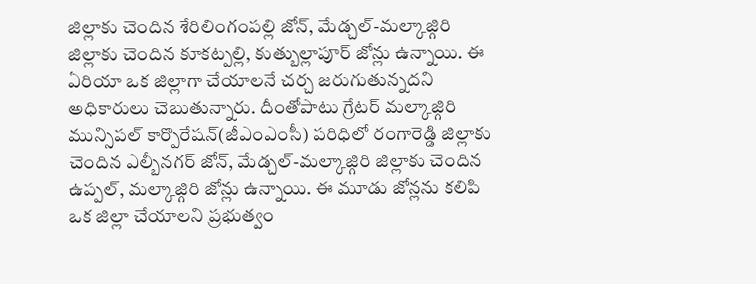జిల్లాకు చెందిన శేరిలింగంపల్లి జోన్, మేడ్చల్-మల్కాజ్గిరి జిల్లాకు చెందిన కూకట్పల్లి, కుత్బుల్లాపూర్ జోన్లు ఉన్నాయి. ఈ ఏరియా ఒక జిల్లాగా చేయాలనే చర్చ జరుగుతున్నదని అధికారులు చెబుతున్నారు. దీంతోపాటు గ్రేటర్ మల్కాజ్గిరి మున్సిపల్ కార్పొరేషన్(జీఎంఎంసీ) పరిధిలో రంగారెడ్డి జిల్లాకు చెందిన ఎల్బీనగర్ జోన్, మేడ్చల్-మల్కాజ్గిరి జిల్లాకు చెందిన ఉప్పల్, మల్కాజ్గిరి జోన్లు ఉన్నాయి. ఈ మూడు జోన్లను కలిపి ఒక జిల్లా చేయాలని ప్రభుత్వం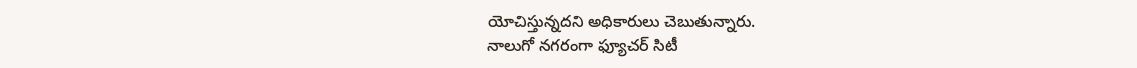యోచిస్తున్నదని అధికారులు చెబుతున్నారు.
నాలుగో నగరంగా ఫ్యూచర్ సిటీ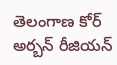తెలంగాణ కోర్ అర్బన్ రీజియన్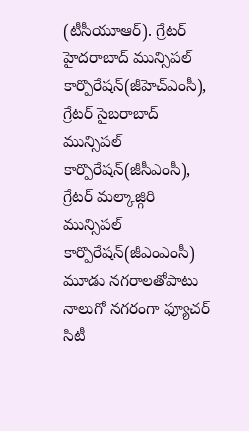(టీసీయూఆర్). గ్రేటర్ హైదరాబాద్ మున్సిపల్ కార్పొరేషన్(జీహెచ్ఎంసీ), గ్రేటర్ సైబరాబాద్ మున్సిపల్ కార్పొరేషన్(జీసీఎంసీ), గ్రేటర్ మల్కాజ్గిరి మున్సిపల్ కార్పొరేషన్(జీఎంఎంసీ) మూడు నగరాలతోపాటు నాలుగో నగరంగా ఫ్యూచర్ సిటీ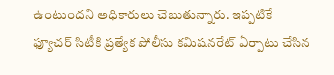ఉంటుందని అధికారులు చెబుతున్నారు. ఇప్పటికే ఫ్యూచర్ సిటీకి ప్రత్యేక పోలీసు కమిషనరేట్ ఏర్పాటు చేసిన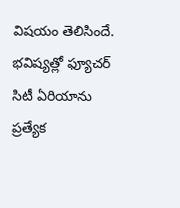విషయం తెలిసిందే. భవిష్యత్లో ఫ్యూచర్ సిటీ ఏరియాను ప్రత్యేక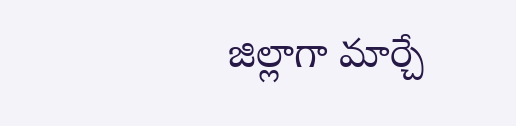జిల్లాగా మార్చే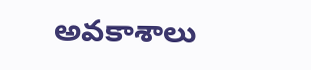అవకాశాలు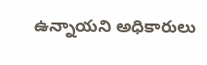ఉన్నాయని అధికారులు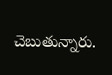చెబుతున్నారు.